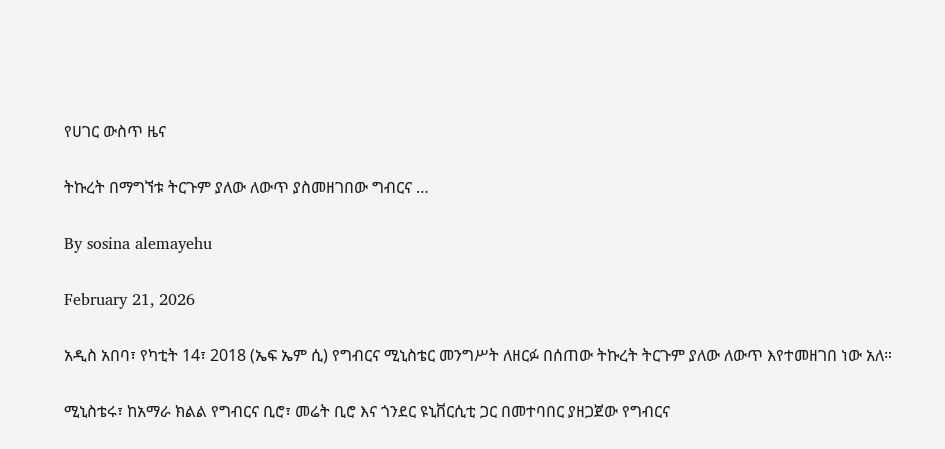የሀገር ውስጥ ዜና

ትኩረት በማግኘቱ ትርጉም ያለው ለውጥ ያስመዘገበው ግብርና …

By sosina alemayehu

February 21, 2026

አዲስ አበባ፣ የካቲት 14፣ 2018 (ኤፍ ኤም ሲ) የግብርና ሚኒስቴር መንግሥት ለዘርፉ በሰጠው ትኩረት ትርጉም ያለው ለውጥ እየተመዘገበ ነው አለ።

ሚኒስቴሩ፣ ከአማራ ክልል የግብርና ቢሮ፣ መሬት ቢሮ እና ጎንደር ዩኒቨርሲቲ ጋር በመተባበር ያዘጋጀው የግብርና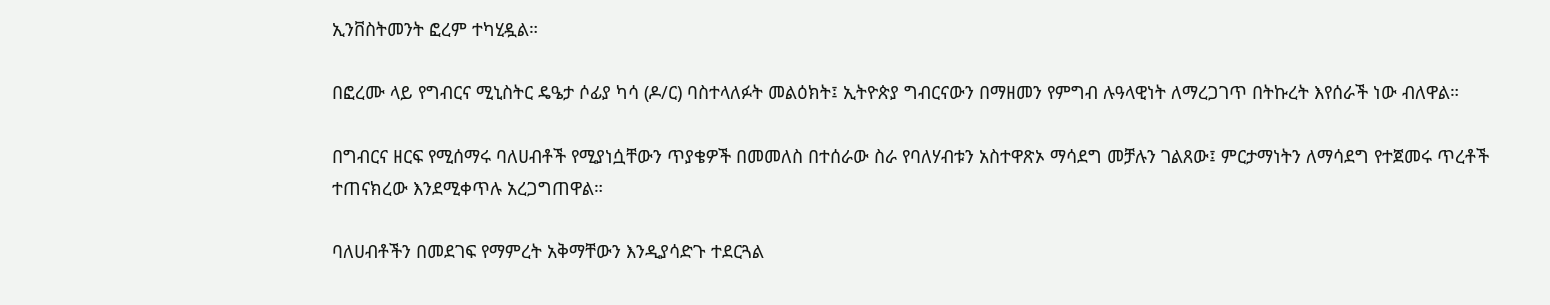ኢንቨስትመንት ፎረም ተካሂዷል።

በፎረሙ ላይ የግብርና ሚኒስትር ዴዔታ ሶፊያ ካሳ (ዶ/ር) ባስተላለፉት መልዕክት፤ ኢትዮጵያ ግብርናውን በማዘመን የምግብ ሉዓላዊነት ለማረጋገጥ በትኩረት እየሰራች ነው ብለዋል።

በግብርና ዘርፍ የሚሰማሩ ባለሀብቶች የሚያነሷቸውን ጥያቄዎች በመመለስ በተሰራው ስራ የባለሃብቱን አስተዋጽኦ ማሳደግ መቻሉን ገልጸው፤ ምርታማነትን ለማሳደግ የተጀመሩ ጥረቶች ተጠናክረው እንደሚቀጥሉ አረጋግጠዋል።

ባለሀብቶችን በመደገፍ የማምረት አቅማቸውን እንዲያሳድጉ ተደርጓል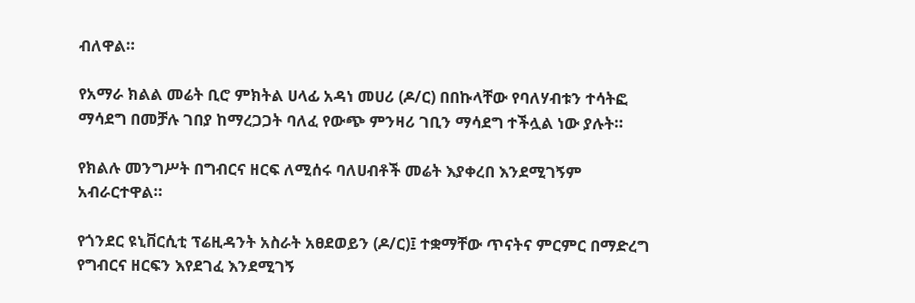ብለዋል።

የአማራ ክልል መሬት ቢሮ ምክትል ሀላፊ አዳነ መሀሪ (ዶ/ር) በበኩላቸው የባለሃብቱን ተሳትፎ ማሳደግ በመቻሉ ገበያ ከማረጋጋት ባለፈ የውጭ ምንዛሪ ገቢን ማሳደግ ተችሏል ነው ያሉት።

የክልሉ መንግሥት በግብርና ዘርፍ ለሚሰሩ ባለሀብቶች መሬት እያቀረበ እንደሚገኝም አብራርተዋል።

የጎንደር ዩኒቨርሲቲ ፕሬዚዳንት አስራት አፀደወይን (ዶ/ር)፤ ተቋማቸው ጥናትና ምርምር በማድረግ የግብርና ዘርፍን እየደገፈ እንደሚገኝ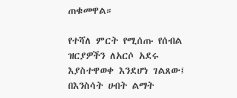ጠቁመዋል።

የተሻለ ምርት የሚሰጡ የሰብል ዝርያዎችን ለአርሶ አደሩ እያስተዋወቀ እንደሆነ ገልጸው፤ በእንስሳት ሀብት ልማት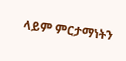ላይም ምርታማነትን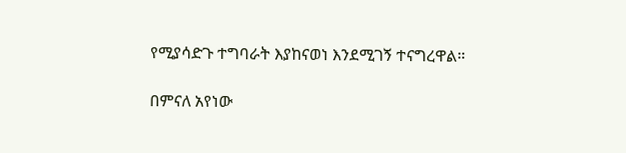የሚያሳድጉ ተግባራት እያከናወነ እንደሚገኝ ተናግረዋል።

በምናለ አየነው